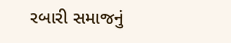રબારી સમાજનું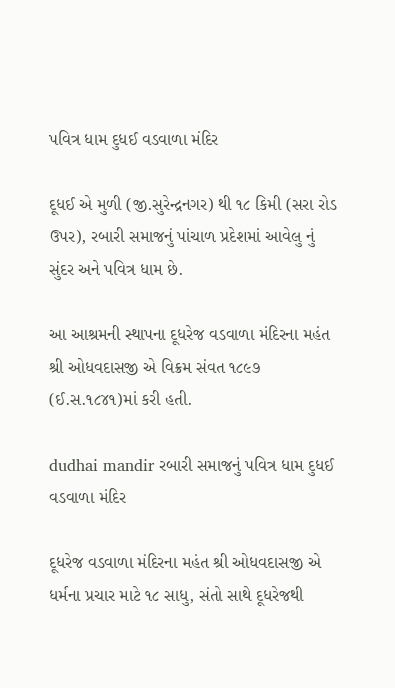પવિત્ર ધામ દુધઈ વડવાળા મંદિર

દૂધઈ એ મુળી (જી.સુરેન્દ્રનગર) થી ૧૮ કિમી (સરા રોડ ઉપર), રબારી સમાજનું પાંચાળ પ્રદેશમાં આવેલુ નું સુંદર અને પવિત્ર ધામ છે.

આ આશ્રમની સ્થાપના દૂધરેજ વડવાળા મંદિરના મહંત શ્રી ઓધવદાસજી એ વિક્રમ સંવત ૧૮૯૭ (ઈ.સ.૧૮૪૧)માં કરી હતી.

dudhai mandir રબારી સમાજનું પવિત્ર ધામ દુધઈ વડવાળા મંદિર

દૂધરેજ વડવાળા મંદિરના મહંત શ્રી ઓધવદાસજી એ ધર્મના પ્રચાર માટે ૧૮ સાધુ, સંતો સાથે દૂધરેજથી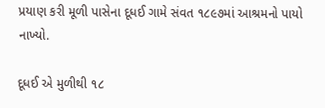પ્રયાણ કરી મૂળી પાસેના દૂધઈ ગામે સંવત ૧૮૯૭માં આશ્રમનો પાયો નાખ્યો.

દૂધઈ એ મુળીથી ૧૮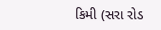કિમી (સરા રોડ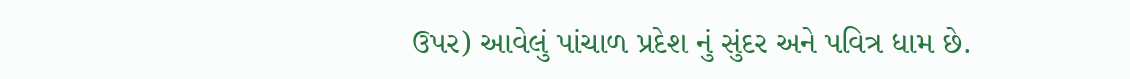ઉપર) આવેલું પાંચાળ પ્રદેશ નું સુંદર અને પવિત્ર ધામ છે.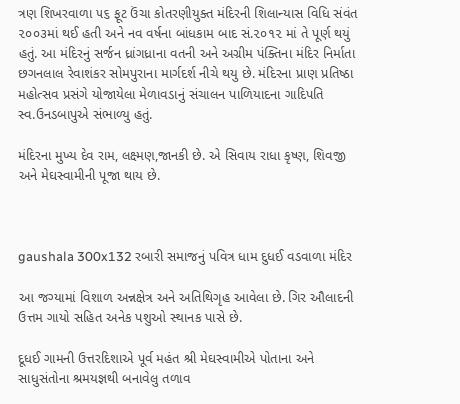ત્રણ શિખરવાળા ૫૬ ફૂટ ઉંચા કોતરણીયુક્ત મંદિરની શિલાન્યાસ વિધિ સંવંત ૨૦૦૩માં થઈ હતી અને નવ વર્ષના બાંધકામ બાદ સં.૨૦૧૨ માં તે પૂર્ણ થયું હતું. આ મંદિરનું સર્જન ધ્રાંગધ્રાના વતની અને અગ્રીમ પંક્તિના મંદિર નિર્માતા છગનલાલ રેવાશંકર સોમપુરાના માર્ગદર્શ નીચે થયુ છે. મંદિરના પ્રાણ પ્રતિષ્ઠા મહોત્સવ પ્રસંગે યોજાયેલા મેળાવડાનું સંચાલન પાળિયાદના ગાદિપતિ સ્વ.ઉનડબાપુએ સંભાળ્યુ હતું.

મંદિરના મુખ્ય દેવ રામ, લક્ષ્મણ,જાનકી છે. એ સિવાય રાધા કૃષ્ણ, શિવજી  અને મેઘસ્વામીની પૂજા થાય છે.



gaushala 300x132 રબારી સમાજનું પવિત્ર ધામ દુધઈ વડવાળા મંદિર

આ જગ્યામાં વિશાળ અન્નક્ષેત્ર અને અતિથિગૃહ આવેલા છે. ગિર ઔલાદની ઉત્તમ ગાયો સહિત અનેક પશુઓ સ્થાનક પાસે છે.

દૂધઈ ગામની ઉત્તરદિશાએ પૂર્વ મહંત શ્રી મેઘસ્વામીએ પોતાના અને સાધુસંતોના શ્રમયજ્ઞથી બનાવેલુ તળાવ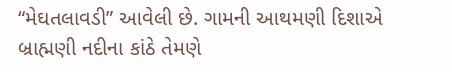“મેઘતલાવડી” આવેલી છે. ગામની આથમણી દિશાએ બ્રાહ્મણી નદીના કાંઠે તેમણે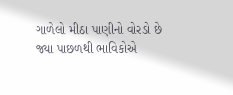ગાળેલો મીઠા પાણીનો વોરડો છે જ્યા પાછળથી ભાવિકોએ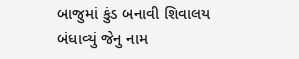બાજુમાં કુંડ બનાવી શિવાલય બંધાવ્યું જેનુ નામ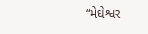“મેઘેશ્વર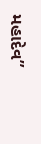મહાદેવ”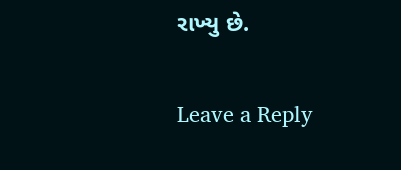રાખ્યુ છે.

Leave a Reply